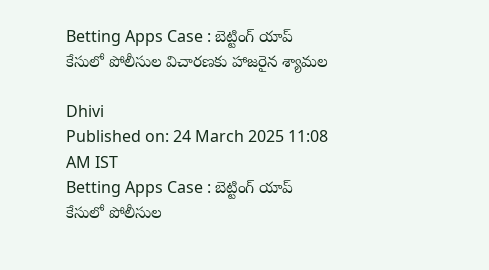Betting Apps Case : బెట్టింగ్ యాప్ కేసులో పోలీసుల విచారణకు హాజరైన శ్యామల

Dhivi
Published on: 24 March 2025 11:08 AM IST
Betting Apps Case : బెట్టింగ్ యాప్ కేసులో పోలీసుల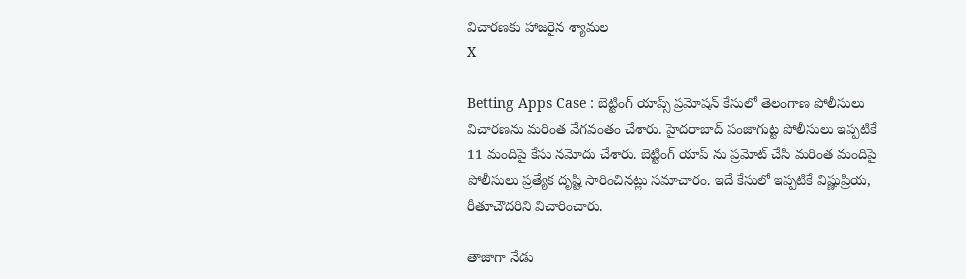విచారణకు హాజరైన శ్యామల
X

Betting Apps Case : బెట్టింగ్ యాప్స్ ప్రమోషన్ కేసులో తెలంగాణ పోలీసులు విచారణను మరింత వేగవంతం చేశారు. హైదరాబాద్ పంజాగుట్ట పోలీసులు ఇప్పటికే 11 మందిపై కేసు నమోదు చేశారు. బెట్టింగ్ యాప్ ను ప్రమోట్ చేసి మరింత మందిపై పోలీసులు ప్రత్యేక దృష్టి సారించినట్లు సమాచారం. ఇదే కేసులో ఇప్పటికే విష్ణుప్రియ, రీతూచౌదరిని విచారించారు.

తాజాగా నేడు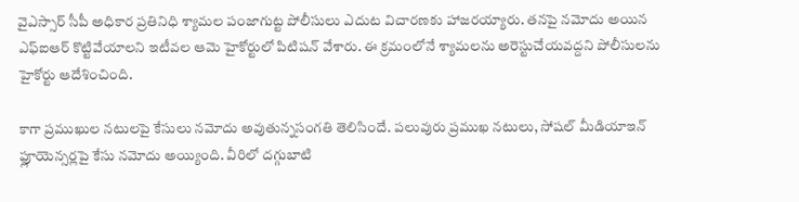వైఎస్సార్ సీపీ అధికార ప్రతినిధి శ్యామల పంజాగుట్ట పోలీసులు ఎదుట విచారణకు హాజరయ్యారు. తనపై నమోదు అయిన ఎఫ్ఐఆర్ కొట్టివేయాలని ఇటీవల ఆమె హైకోర్టులో పిటిషన్ వేశారు. ఈ క్రమంలోనే శ్యామలను అరెస్టుచేయవద్దని పోలీసులను హైకోర్టు ఆదేశించింది.

కాగా ప్రముఖుల నటులపై కేసులు నమోదు అవుతున్నసంగతి తెలిసిందే. పలువురు ప్రముఖ నటులు, సోషల్ మీడియాఇన్ ఫ్లూయెన్సర్లపై కేసు నమోదు అయ్యింది. వీరిలో దగ్గుబాటి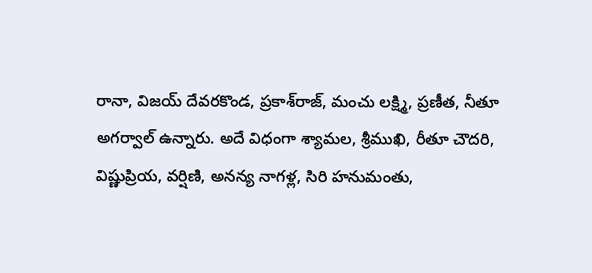రానా, విజయ్ దేవరకొండ, ప్రకాశ్‌రాజ్‌, మంచు లక్ష్మి, ప్రణీత, నీతూ అగర్వాల్‌ ఉన్నారు. అదే విధంగా శ్యామల, శ్రీముఖి, రీతూ చౌదరి, విష్ణుప్రియ, వర్షిణి, అనన్య నాగళ్ల, సిరి హనుమంతు,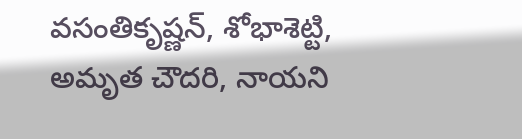వసంతికృష్ణన్‌, శోభాశెట్టి, అమృత చౌదరి, నాయని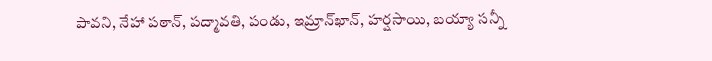పావని, నేహా పఠాన్‌, పద్మావతి, పండు, ఇమ్రాన్‌ఖాన్‌, హర్షసాయి, బయ్యా సన్నీ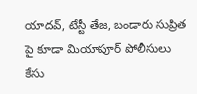యాదవ్‌, టేస్టీ తేజ, బండారు సుప్రిత పై కూడా మియాపూర్ పోలీసులు కేసు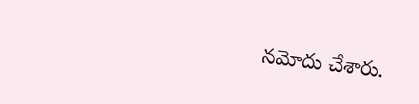నమోదు చేశారు.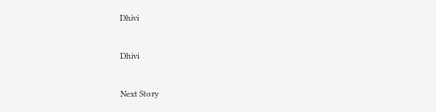Dhivi

Dhivi

Next Story